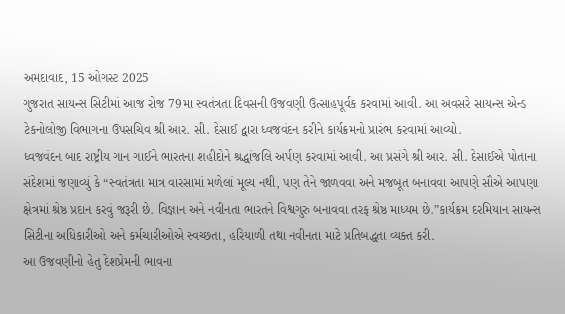અમદાવાદ, 15 ઓગસ્ટ 2025
ગુજરાત સાયન્સ સિટીમાં આજ રોજ 79મા સ્વતંત્રતા દિવસની ઉજવણી ઉત્સાહપૂર્વક કરવામાં આવી. આ અવસરે સાયન્સ એન્ડ ટેકનોલોજી વિભાગના ઉપસચિવ શ્રી આર. સી. દેસાઈ દ્વારા ધ્વજવંદન કરીને કાર્યક્રમનો પ્રારંભ કરવામાં આવ્યો.
ધ્વજવંદન બાદ રાષ્ટ્રીય ગાન ગાઈને ભારતના શહીદોને શ્રદ્ધાંજલિ અર્પણ કરવામાં આવી. આ પ્રસંગે શ્રી આર. સી. દેસાઈએ પોતાના સંદેશમાં જણાવ્યું કે “સ્વતંત્રતા માત્ર વારસામાં મળેલાં મૂલ્ય નથી, પણ તેને જાળવવા અને મજબૂત બનાવવા આપણે સૌએ આપણા ક્ષેત્રમાં શ્રેષ્ઠ પ્રદાન કરવું જરૂરી છે. વિજ્ઞાન અને નવીનતા ભારતને વિશ્વગુરુ બનાવવા તરફ શ્રેષ્ઠ માધ્યમ છે.”કાર્યક્રમ દરમિયાન સાયન્સ સિટીના અધિકારીઓ અને કર્મચારીઓએ સ્વચ્છતા, હરિયાળી તથા નવીનતા માટે પ્રતિબદ્ધતા વ્યક્ત કરી.
આ ઉજવણીનો હેતુ દેશપ્રેમની ભાવના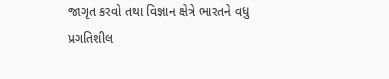જાગૃત કરવો તથા વિજ્ઞાન ક્ષેત્રે ભારતને વધુ પ્રગતિશીલ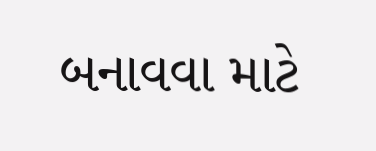બનાવવા માટે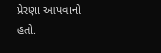પ્રેરણા આપવાનો હતો.